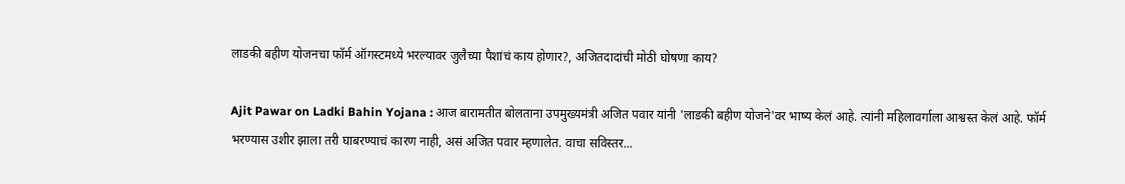लाडकी बहीण योजनचा फॉर्म ऑगस्टमध्ये भरल्यावर जुलैच्या पैशांचं काय होणार?, अजितदादांची मोठी घोषणा काय?

Ajit Pawar on Ladki Bahin Yojana : आज बारामतीत बोलताना उपमुख्यमंत्री अजित पवार यांनी 'लाडकी बहीण योजने'वर भाष्य केलं आहे. त्यांनी महिलावर्गाला आश्वस्त केलं आहे. फॉर्म भरण्यास उशीर झाला तरी घाबरण्याचं कारण नाही, असं अजित पवार म्हणालेत. वाचा सविस्तर...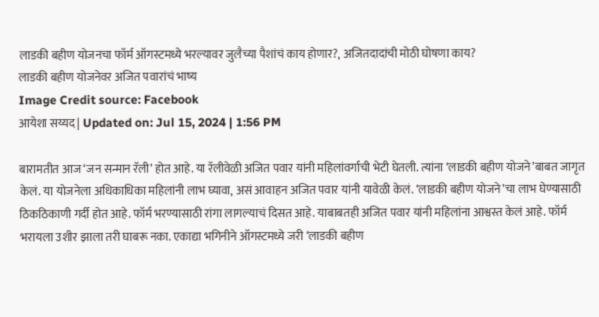लाडकी बहीण योजनचा फॉर्म ऑगस्टमध्ये भरल्यावर जुलैच्या पैशांचं काय होणार?, अजितदादांची मोठी घोषणा काय?
लाडकी बहीण योजनेवर अजित पवारांचं भाष्य
Image Credit source: Facebook
आयेशा सय्यद | Updated on: Jul 15, 2024 | 1:56 PM

बारामतीत आज ‘जन सन्मान रॅली’ होत आहे. या रॅलीवेळी अजित पवार यांनी महिलांवर्गाची भेटी घेतली. त्यांना ‘लाडकी बहीण योजने’बाबत जागृत केलं. या योजनेला अधिकाधिका महिलांनी लाभ घ्यावा, असं आवाहन अजित पवार यांनी यावेळी केलं. ‘लाडकी बहीण योजने’चा लाभ घेण्यासाठी ठिकठिकाणी गर्दी होत आहे. फॉर्म भरण्यासाठी रांगा लागल्याचं दिसत आहे. याबाबतही अजित पवार यांनी महिलांना आश्वस्त केलं आहे. फॉर्म भरायला उशीर झाला तरी घाबरू नका. एकाद्या भगिनीने ऑगस्टमध्ये जरी ‘लाडकी बहीण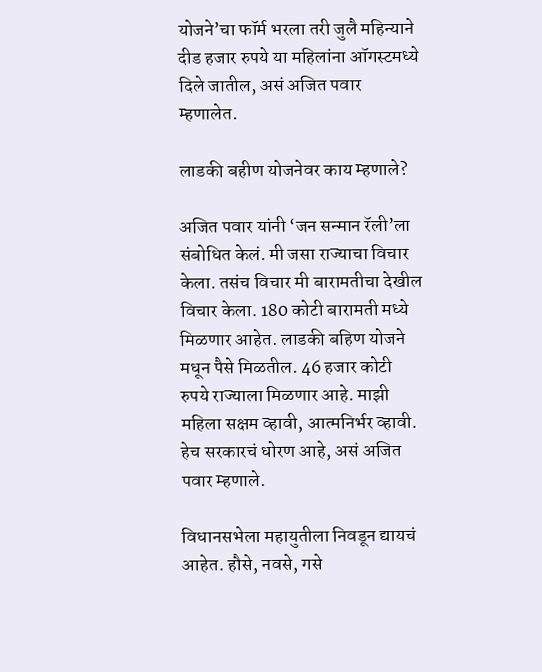योजने’चा फॉर्म भरला तरी जुलै महिन्याने दीड हजार रुपये या महिलांना ऑगस्टमध्ये दिले जातील, असं अजित पवार म्हणालेत.

लाडकी बहीण योजनेवर काय म्हणाले?

अजित पवार यांनी ‘जन सन्मान रॅली’ला संबोधित केलं. मी जसा राज्याचा विचार केला. तसंच विचार मी बारामतीचा देखील विचार केला. 180 कोटी बारामती मध्ये मिळणार आहेत. लाडकी बहिण योजने मधून पैसे मिळतील. 46 हजार कोटी रुपये राज्याला मिळणार आहे. माझी महिला सक्षम व्हावी, आत्मनिर्भर व्हावी. हेच सरकारचं धोरण आहे, असं अजित पवार म्हणाले.

विधानसभेला महायुतीला निवडून द्यायचं आहेत. हौसे, नवसे, गसे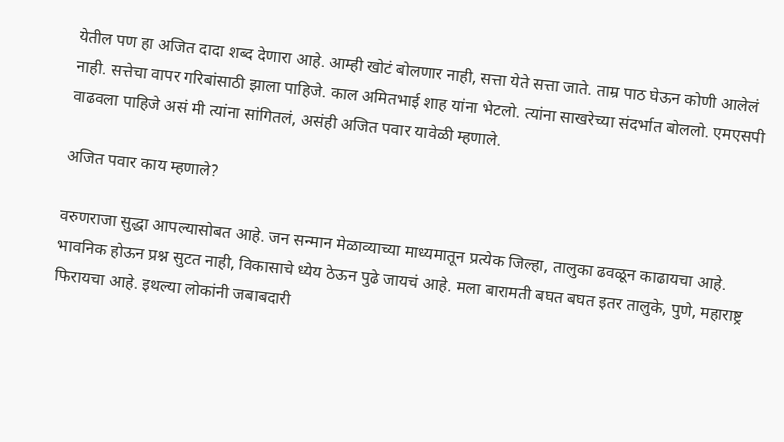येतील पण हा अजित दादा शब्द देणारा आहे. आम्ही खोटं बोलणार नाही, सत्ता येते सत्ता जाते. ताम्र पाठ घेऊन कोणी आलेलं नाही. सत्तेचा वापर गरिबांसाठी झाला पाहिजे. काल अमितभाई शाह यांना भेटलो. त्यांना साखरेच्या संदर्भात बोललो. एमएसपी वाढवला पाहिजे असं मी त्यांना सांगितलं, असंही अजित पवार यावेळी म्हणाले.

अजित पवार काय म्हणाले?

वरुणराजा सुद्धा आपल्यासोबत आहे. जन सन्मान मेळाव्याच्या माध्यमातून प्रत्येक जिल्हा, तालुका ढवळून काढायचा आहे. भावनिक होऊन प्रश्न सुटत नाही, विकासाचे ध्येय ठेऊन पुढे जायचं आहे. मला बारामती बघत बघत इतर तालुके, पुणे, महाराष्ट्र फिरायचा आहे. इथल्या लोकांनी जबाबदारी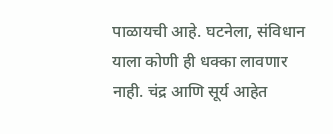पाळायची आहे. घटनेला, संविधान याला कोणी ही धक्का लावणार नाही. चंद्र आणि सूर्य आहेत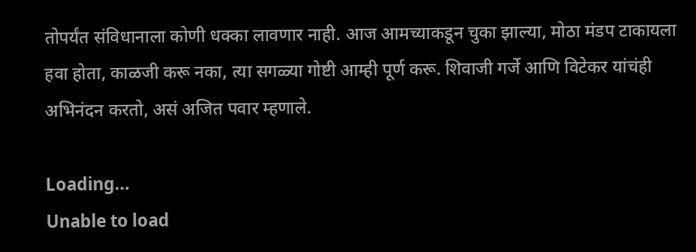तोपर्यंत संविधानाला कोणी धक्का लावणार नाही. आज आमच्याकडून चुका झाल्या, मोठा मंडप टाकायला हवा होता, काळजी करू नका, त्या सगळ्या गोष्टी आम्ही पूर्ण करू. शिवाजी गर्जे आणि विटेकर यांचंही अभिनंदन करतो, असं अजित पवार म्हणाले.

Loading...
Unable to load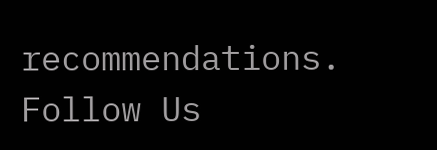recommendations.
Follow Us